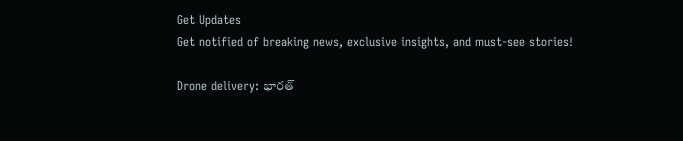Get Updates
Get notified of breaking news, exclusive insights, and must-see stories!

Drone delivery: భారత్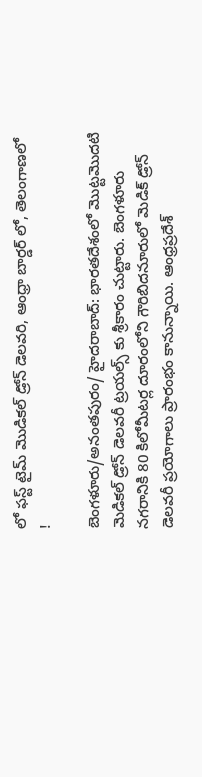లో ఫస్ట్ టైమ్ మొడికల్ డ్రోన్ డెలవరి, ఆంధ్రా బార్డర్ లో, తెలంగాణలో !

బెంగళూరు/అనంతపురం/ హైదరాబాద్: భారతదేశంలో మొట్టమొదటి మెడికల్ డ్రోన్ డెలవరీ ట్రయల్స్ కు శ్రీకారం చుట్టారు. బెంగళూరు నగరానికి 80 కిలోమీటర్ల దూరంలోని గౌరిబిదనూరులో మెడిక్ డ్రోన్ డెలవరీ ప్రయోగాలు ప్రారంభం కానున్నాయి. ఆంధ్రప్రదేశ్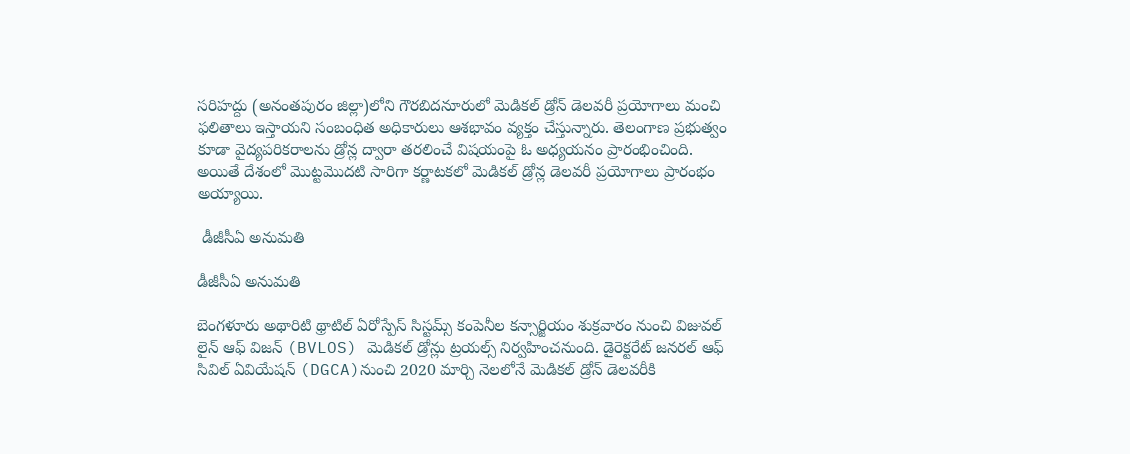సరిహద్దు (అనంతపురం జిల్లా)లోని గౌరబిదనూరులో మెడికల్ డ్రోన్ డెలవరీ ప్రయోగాలు మంచి ఫలితాలు ఇస్తాయని సంబంధిత అధికారులు ఆశభావం వ్యక్తం చేస్తున్నారు. తెలంగాణ ప్రభుత్వం కూడా వైద్యపరికరాలను డ్రోన్ల ద్వారా తరలించే విషయంపై ఓ అధ్యయనం ప్రారంభించింది. అయితే దేశంలో మొట్టమొదటి సారిగా కర్ణాటకలో మెడికల్ డ్రోన్ల డెలవరీ ప్రయోగాలు ప్రారంభం అయ్యాయి.

 డీజీసీఏ అనుమతి

డీజీసీఏ అనుమతి

బెంగళూరు అథారిటి థ్రాటిల్ ఏరోస్పేస్ సిస్టమ్స్ కంపెనీల కన్సార్జియం శుక్రవారం నుంచి విజువల్ లైన్ ఆఫ్ విజన్ (BVLOS) మెడికల్ డ్రోన్లు ట్రయల్స్ నిర్వహించనుంది. డైరెక్టరేట్ జనరల్ ఆఫ్ సివిల్ ఏవియేషన్ (DGCA)నుంచి 2020 మార్చి నెలలోనే మెడికల్ డ్రోన్ డెలవరీకి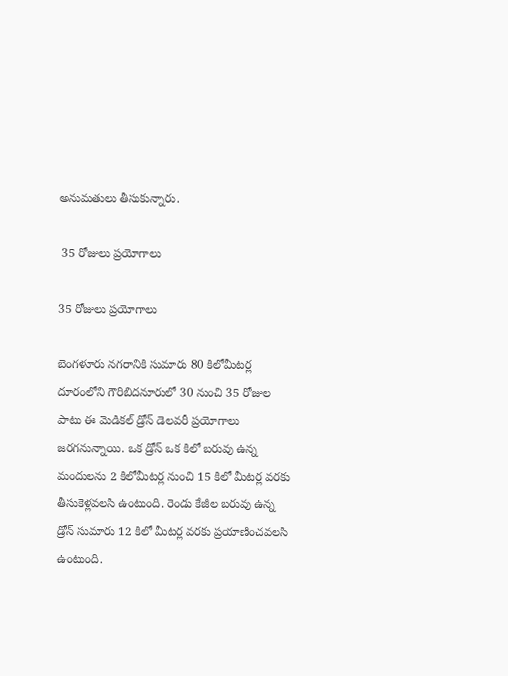అనుమతులు తీసుకున్నారు.

 35 రోజులు ప్రయోగాలు

35 రోజులు ప్రయోగాలు

బెంగళూరు నగరానికి సుమారు 80 కిలోమీటర్ల దూరంలోని గౌరిబిదనూరులో 30 నుంచి 35 రోజుల పాటు ఈ మెడికల్ డ్రోన్ డెలవరీ ప్రయోగాలు జరగనున్నాయి. ఒక డ్రోన్ ఒక కిలో బరువు ఉన్న మందులను 2 కిలోమీటర్ల నుంచి 15 కిలో మీటర్ల వరకు తీసుకెళ్లవలసి ఉంటుంది. రెండు కేజీల బరువు ఉన్న డ్రోన్ సుమారు 12 కిలో మీటర్ల వరకు ప్రయాణించవలసి ఉంటుంది.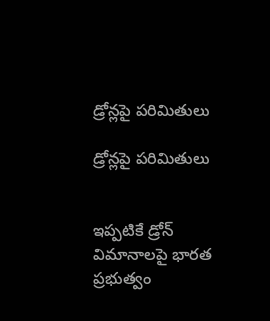డ్రోన్లపై పరిమితులు

డ్రోన్లపై పరిమితులు


ఇప్పటికే డ్రోన్ విమానాలపై భారత ప్రభుత్వం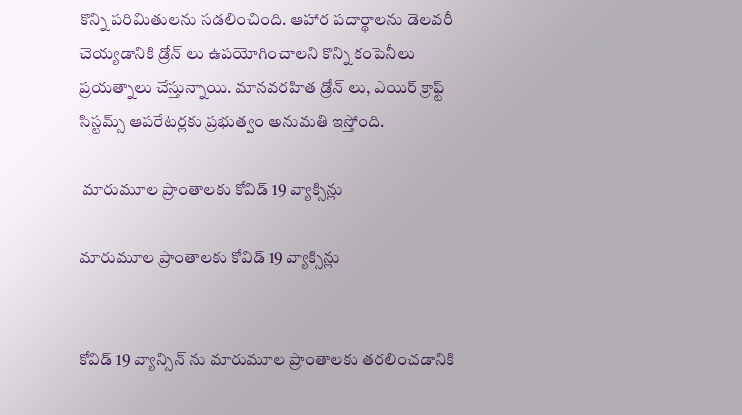కొన్ని పరిమితులను సడలించింది. ఆహార పదార్థాలను డెలవరీ చెయ్యడానికి డ్రోన్ లు ఉపయోగించాలని కొన్ని కంపెనీలు ప్రయత్నాలు చేస్తున్నాయి. మానవరహిత డ్రోన్ లు, ఎయిర్ క్రాఫ్ట్ సిస్టమ్స్ ఆపరేటర్లకు ప్రభుత్వం అనుమతి ఇస్తోంది.

 మారుమూల ప్రాంతాలకు కోవిడ్ 19 వ్యాక్సిన్లు

మారుమూల ప్రాంతాలకు కోవిడ్ 19 వ్యాక్సిన్లు


కోవిడ్ 19 వ్యాన్సిన్ ను మారుమూల ప్రాంతాలకు తరలించడానికి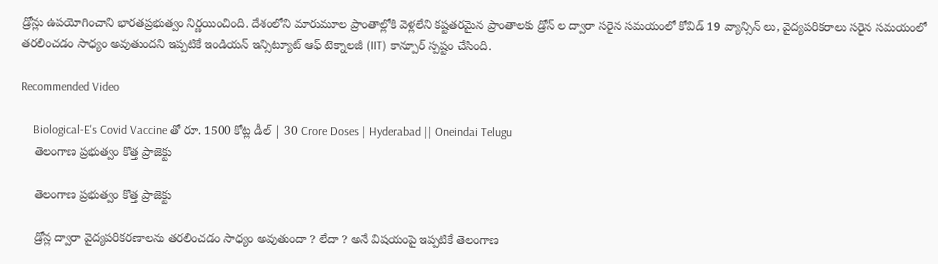డ్రోన్లు ఉపయోగించాని భారతప్రభుత్వం నిర్ణయించింది. దేశంలోని మారుమూల ప్రాంతాల్లోకి వెళ్లలేని కష్టతరమైన ప్రాంతాలకు డ్రోన్ ల ద్వారా సరైన సమయంలో కోవిడ్ 19 వ్యాన్సిన్ లు, వైద్యపరికరాలు సరైన సమయంలో తరలించడం సాధ్యం అవుతుందని ఇప్పటికే ఇండియన్ ఇన్సిట్యూట్ ఆఫ్ టెక్నాలజీ (IIT) కాన్పూర్ స్పష్టం చేసింది.

Recommended Video

    Biological-E's Covid Vaccine తో రూ. 1500 కోట్ల డీల్ | 30 Crore Doses | Hyderabad || Oneindai Telugu
    తెలంగాణ ప్రభుత్వం కొత్త ప్రాజెక్టు

    తెలంగాణ ప్రభుత్వం కొత్త ప్రాజెక్టు

    డ్రోన్ల ద్వారా వైద్యపరికరణాలను తరలించడం సాధ్యం అవుతుందా ? లేదా ? అనే విషయంపై ఇప్పటికే తెలంగాణ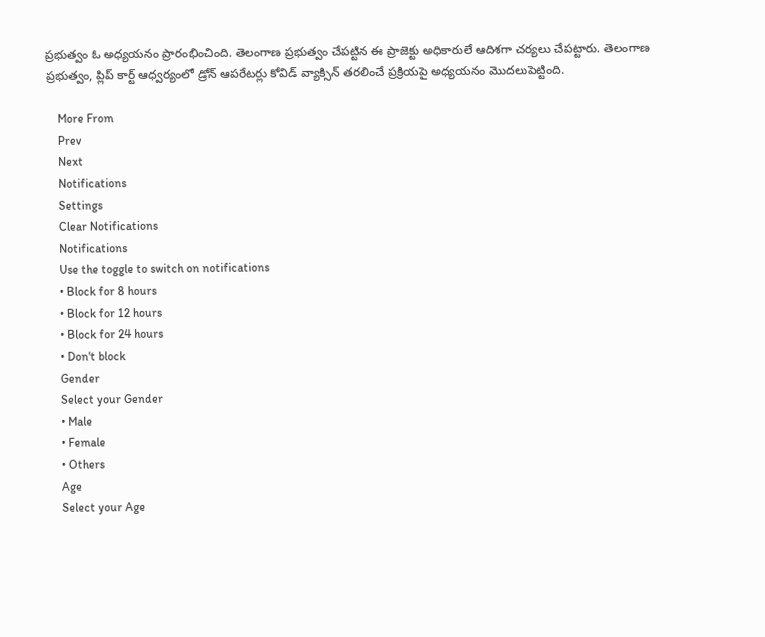ప్రభుత్వం ఓ అధ్యయనం ప్రారంభించింది. తెలంగాణ ప్రభుత్వం చేపట్టిన ఈ ప్రాజెక్టు అధికారులే ఆదిశగా చర్యలు చేపట్టారు. తెలంగాణ ప్రభుత్వం, ప్లిప్ కార్ట్ ఆధ్వర్యంలో డ్రోన్ ఆపరేటర్లు కోవిడ్ వ్యాక్సిన్ తరలించే ప్రక్రియపై అధ్యయనం మొదలుపెట్టింది.

    More From
    Prev
    Next
    Notifications
    Settings
    Clear Notifications
    Notifications
    Use the toggle to switch on notifications
    • Block for 8 hours
    • Block for 12 hours
    • Block for 24 hours
    • Don't block
    Gender
    Select your Gender
    • Male
    • Female
    • Others
    Age
    Select your Age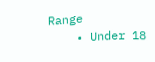Range
    • Under 18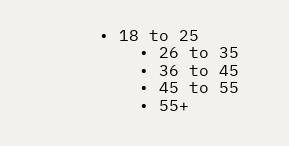• 18 to 25
    • 26 to 35
    • 36 to 45
    • 45 to 55
    • 55+